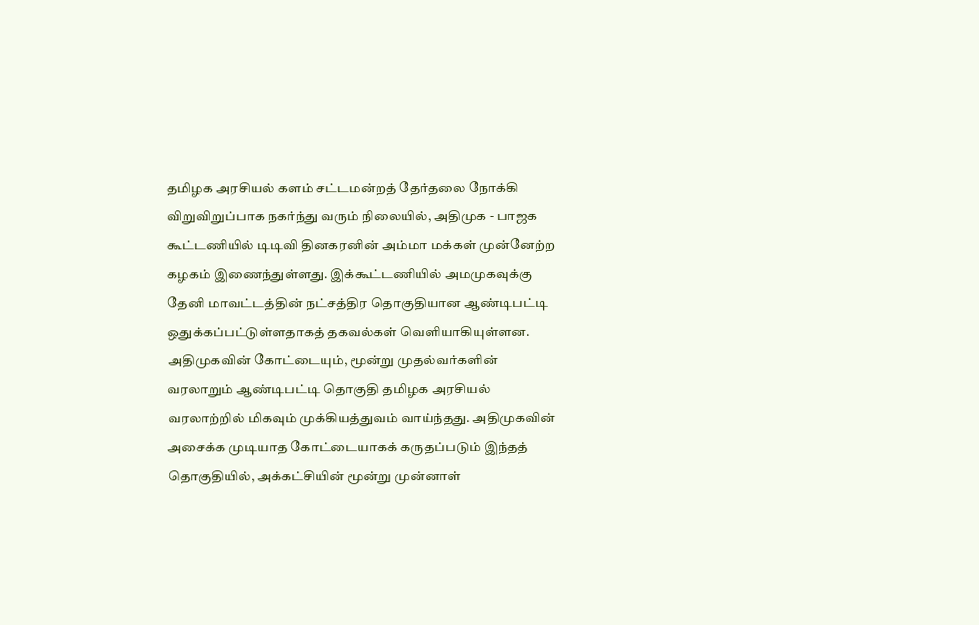தமிழக அரசியல் களம் சட்டமன்றத் தேர்தலை நோக்கி விறுவிறுப்பாக நகர்ந்து வரும் நிலையில், அதிமுக - பாஜக கூட்டணியில் டிடிவி தினகரனின் அம்மா மக்கள் முன்னேற்ற கழகம் இணைந்துள்ளது. இக்கூட்டணியில் அமமுகவுக்கு தேனி மாவட்டத்தின் நட்சத்திர தொகுதியான ஆண்டிபட்டி ஒதுக்கப்பட்டுள்ளதாகத் தகவல்கள் வெளியாகியுள்ளன.
அதிமுகவின் கோட்டையும், மூன்று முதல்வர்களின் வரலாறும் ஆண்டிபட்டி தொகுதி தமிழக அரசியல் வரலாற்றில் மிகவும் முக்கியத்துவம் வாய்ந்தது. அதிமுகவின் அசைக்க முடியாத கோட்டையாகக் கருதப்படும் இந்தத் தொகுதியில், அக்கட்சியின் மூன்று முன்னாள்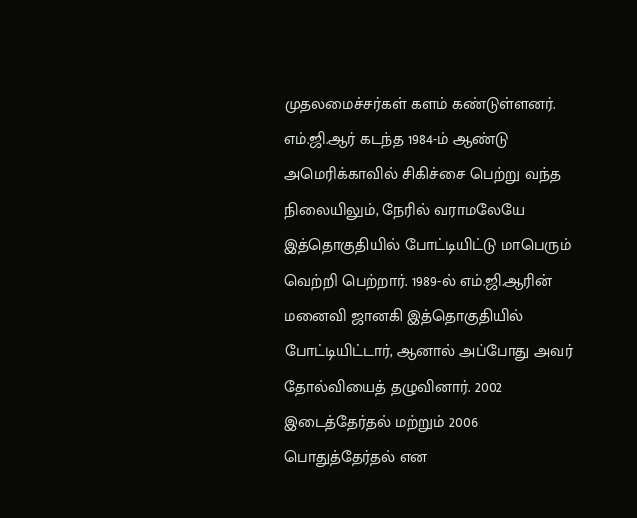முதலமைச்சர்கள் களம் கண்டுள்ளனர்.
எம்.ஜி.ஆர் கடந்த 1984-ம் ஆண்டு அமெரிக்காவில் சிகிச்சை பெற்று வந்த நிலையிலும், நேரில் வராமலேயே இத்தொகுதியில் போட்டியிட்டு மாபெரும் வெற்றி பெற்றார். 1989-ல் எம்.ஜி.ஆரின் மனைவி ஜானகி இத்தொகுதியில் போட்டியிட்டார், ஆனால் அப்போது அவர் தோல்வியைத் தழுவினார். 2002 இடைத்தேர்தல் மற்றும் 2006 பொதுத்தேர்தல் என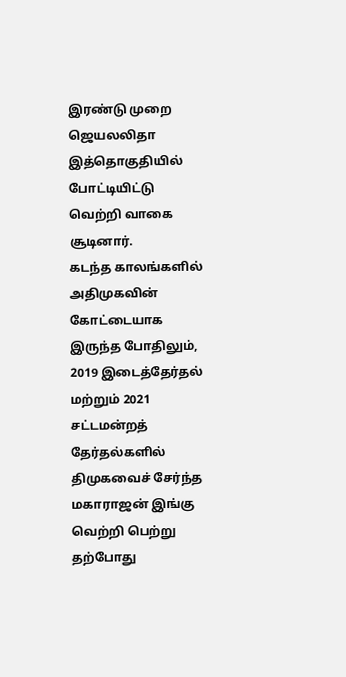இரண்டு முறை ஜெயலலிதா இத்தொகுதியில் போட்டியிட்டு வெற்றி வாகை சூடினார்.
கடந்த காலங்களில் அதிமுகவின் கோட்டையாக இருந்த போதிலும், 2019 இடைத்தேர்தல் மற்றும் 2021 சட்டமன்றத் தேர்தல்களில் திமுகவைச் சேர்ந்த மகாராஜன் இங்கு வெற்றி பெற்று தற்போது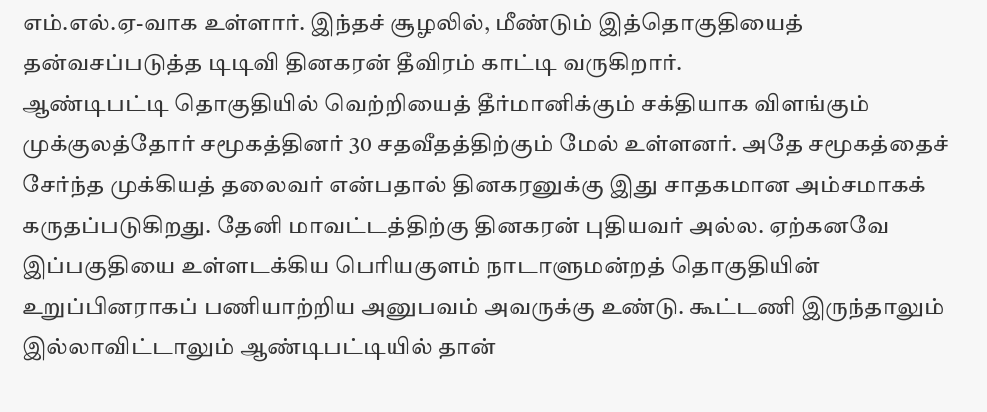எம்.எல்.ஏ-வாக உள்ளார். இந்தச் சூழலில், மீண்டும் இத்தொகுதியைத் தன்வசப்படுத்த டிடிவி தினகரன் தீவிரம் காட்டி வருகிறார்.
ஆண்டிபட்டி தொகுதியில் வெற்றியைத் தீர்மானிக்கும் சக்தியாக விளங்கும் முக்குலத்தோர் சமூகத்தினர் 30 சதவீதத்திற்கும் மேல் உள்ளனர். அதே சமூகத்தைச் சேர்ந்த முக்கியத் தலைவர் என்பதால் தினகரனுக்கு இது சாதகமான அம்சமாகக் கருதப்படுகிறது. தேனி மாவட்டத்திற்கு தினகரன் புதியவர் அல்ல. ஏற்கனவே இப்பகுதியை உள்ளடக்கிய பெரியகுளம் நாடாளுமன்றத் தொகுதியின் உறுப்பினராகப் பணியாற்றிய அனுபவம் அவருக்கு உண்டு. கூட்டணி இருந்தாலும் இல்லாவிட்டாலும் ஆண்டிபட்டியில் தான்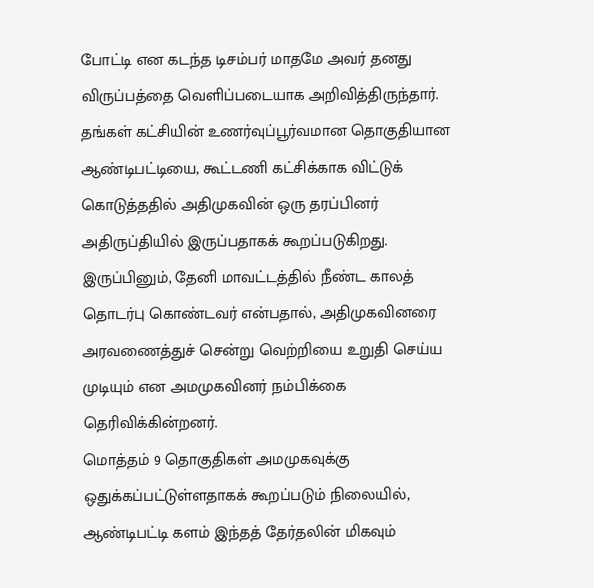போட்டி என கடந்த டிசம்பர் மாதமே அவர் தனது விருப்பத்தை வெளிப்படையாக அறிவித்திருந்தார்.
தங்கள் கட்சியின் உணர்வுப்பூர்வமான தொகுதியான ஆண்டிபட்டியை, கூட்டணி கட்சிக்காக விட்டுக் கொடுத்ததில் அதிமுகவின் ஒரு தரப்பினர் அதிருப்தியில் இருப்பதாகக் கூறப்படுகிறது. இருப்பினும், தேனி மாவட்டத்தில் நீண்ட காலத் தொடர்பு கொண்டவர் என்பதால், அதிமுகவினரை அரவணைத்துச் சென்று வெற்றியை உறுதி செய்ய முடியும் என அமமுகவினர் நம்பிக்கை தெரிவிக்கின்றனர்.
மொத்தம் 9 தொகுதிகள் அமமுகவுக்கு ஒதுக்கப்பட்டுள்ளதாகக் கூறப்படும் நிலையில், ஆண்டிபட்டி களம் இந்தத் தேர்தலின் மிகவும்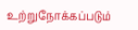உற்றுநோக்கப்படும்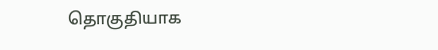தொகுதியாக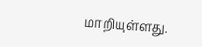மாறியுள்ளது.